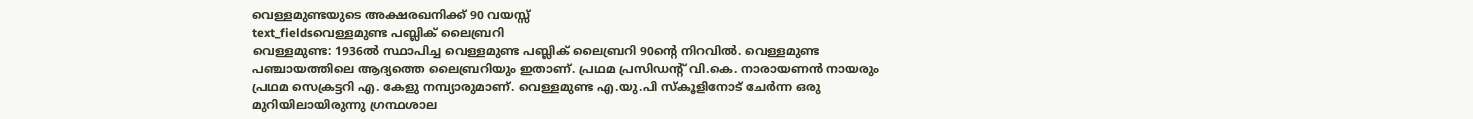വെള്ളമുണ്ടയുടെ അക്ഷരഖനിക്ക് 90 വയസ്സ്
text_fieldsവെള്ളമുണ്ട പബ്ലിക് ലൈബ്രറി
വെള്ളമുണ്ട: 1936ൽ സ്ഥാപിച്ച വെള്ളമുണ്ട പബ്ലിക് ലൈബ്രറി 90ന്റെ നിറവിൽ. വെള്ളമുണ്ട പഞ്ചായത്തിലെ ആദ്യത്തെ ലൈബ്രറിയും ഇതാണ്. പ്രഥമ പ്രസിഡന്റ് വി.കെ. നാരായണൻ നായരും പ്രഥമ സെക്രട്ടറി എ. കേളു നമ്പ്യാരുമാണ്. വെള്ളമുണ്ട എ.യു.പി സ്കൂളിനോട് ചേർന്ന ഒരു മുറിയിലായിരുന്നു ഗ്രന്ഥശാല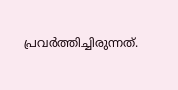പ്രവർത്തിച്ചിരുന്നത്.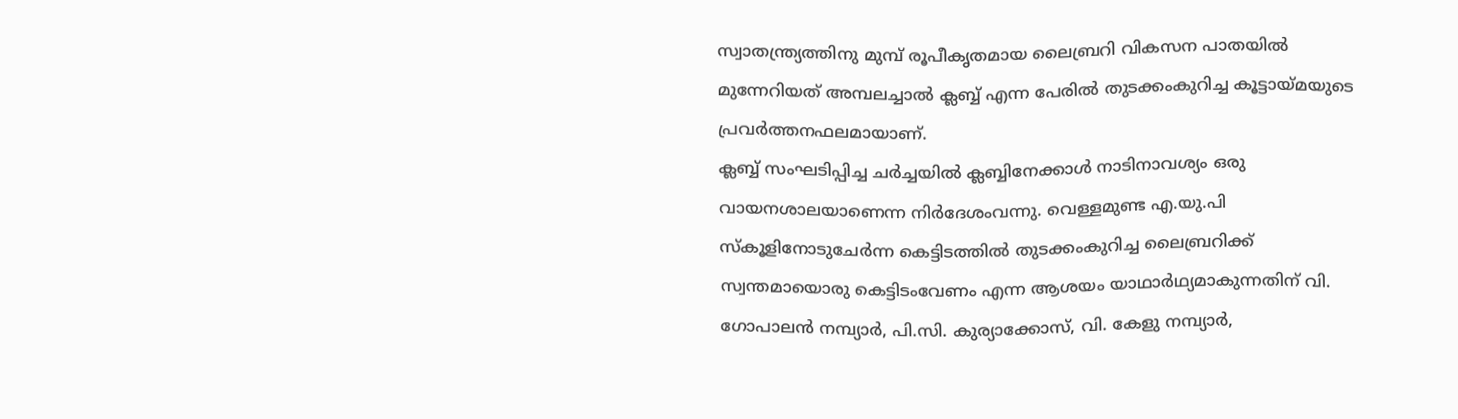സ്വാതന്ത്ര്യത്തിനു മുമ്പ് രൂപീകൃതമായ ലൈബ്രറി വികസന പാതയിൽ മുന്നേറിയത് അമ്പലച്ചാൽ ക്ലബ്ബ് എന്ന പേരിൽ തുടക്കംകുറിച്ച കൂട്ടായ്മയുടെ പ്രവർത്തനഫലമായാണ്.
ക്ലബ്ബ് സംഘടിപ്പിച്ച ചർച്ചയിൽ ക്ലബ്ബിനേക്കാൾ നാടിനാവശ്യം ഒരു വായനശാലയാണെന്ന നിർദേശംവന്നു. വെള്ളമുണ്ട എ.യു.പി സ്കൂളിനോടുചേർന്ന കെട്ടിടത്തിൽ തുടക്കംകുറിച്ച ലൈബ്രറിക്ക് സ്വന്തമായൊരു കെട്ടിടംവേണം എന്ന ആശയം യാഥാർഥ്യമാകുന്നതിന് വി. ഗോപാലൻ നമ്പ്യാർ, പി.സി. കുര്യാക്കോസ്, വി. കേളു നമ്പ്യാർ,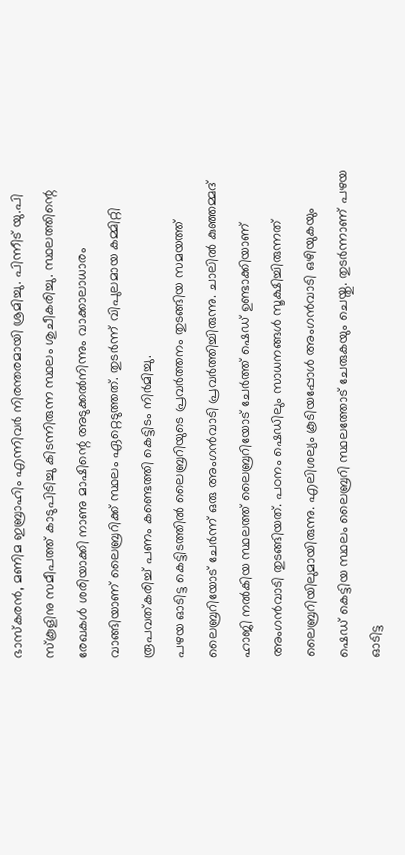ഭാസ്കരൻ, മണിമ ഇബ്രാഹിം എന്നിവർ നിരന്തരമായി ശ്രമിച്ചു. പിന്നീട് യു.പി സ്കൂളിനു സമീപത്ത് കാടുപിടിച്ചു കിടന്നിരുന്ന സ്ഥലം ശുചീകരിച്ചു. സ്ഥലത്തിന്റെ രേഖകൾ ശരിയാക്കി നാണു മാഷിന്റെ അടുക്കൽനിന്നും വാക്കാലാധാരം വാങ്ങിയാണ് ലൈബ്രറിക്ക് സ്ഥലം ഏറ്റെടുത്തത്. തുടർന്ന് വിപുലമായ കമ്മിറ്റി രൂപവത്കരിച്ച് പണം കണ്ടെത്തി കെട്ടിടം നിർമിച്ചു.
പഴയ ഓടിട്ട കെട്ടിടത്തിൽ ലൈബ്രറിയുടെ പ്രവർത്തനം തുടങ്ങിയ സമയത്ത് ലൈബ്രറിയോട് ചേർന്ന് ഒരു അംഗൻവാടി പ്രവർത്തിച്ചിരുന്നു. ചാലിൽ കുഞ്ഞമ്മദ് ഹാജി നൽകിയ സ്ഥലത്ത് ലൈബ്രറിയോട് ചേർത്ത് ഷെഡ് ഉണ്ടാക്കിയാണ് അംഗൻവാടി തുടങ്ങിയത്. പഠനം ഷെഡിലും സാധനങ്ങൾ സൂക്ഷിച്ചിരുന്നത് ലൈബ്രറിയിലുമായിരുന്നു. എലിശല്യം കൂടിയപ്പോൾ അംഗൻവാടി ഒഴിയുകയും ഷെഡ് കെട്ടിയ സ്ഥലം ലൈബ്രറി സ്ഥലത്തോട് ചേരുകയും ചെയ്തു. തുടർന്നാണ് പഴയ ഓടിട്ട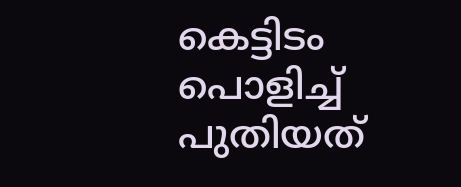കെട്ടിടം പൊളിച്ച് പുതിയത്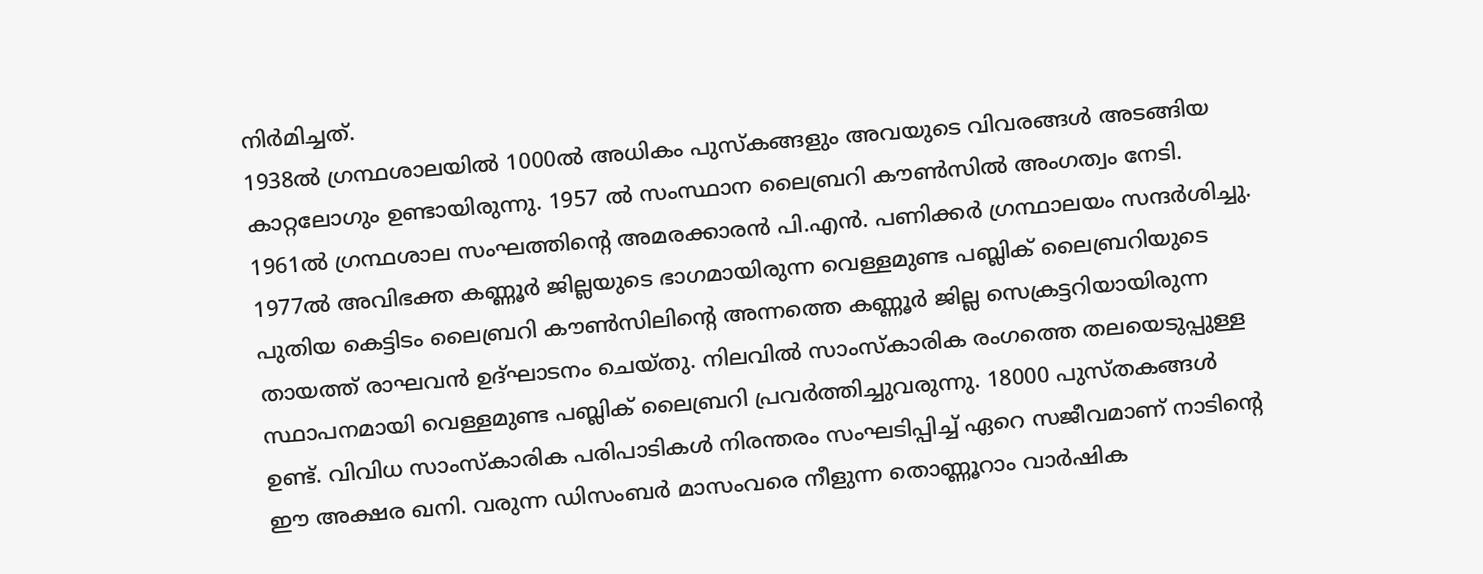നിർമിച്ചത്.
1938ൽ ഗ്രന്ഥശാലയിൽ 1000ൽ അധികം പുസ്കങ്ങളും അവയുടെ വിവരങ്ങൾ അടങ്ങിയ കാറ്റലോഗും ഉണ്ടായിരുന്നു. 1957 ൽ സംസ്ഥാന ലൈബ്രറി കൗൺസിൽ അംഗത്വം നേടി. 1961ൽ ഗ്രന്ഥശാല സംഘത്തിന്റെ അമരക്കാരൻ പി.എൻ. പണിക്കർ ഗ്രന്ഥാലയം സന്ദർശിച്ചു. 1977ൽ അവിഭക്ത കണ്ണൂർ ജില്ലയുടെ ഭാഗമായിരുന്ന വെള്ളമുണ്ട പബ്ലിക് ലൈബ്രറിയുടെ പുതിയ കെട്ടിടം ലൈബ്രറി കൗൺസിലിന്റെ അന്നത്തെ കണ്ണൂർ ജില്ല സെക്രട്ടറിയായിരുന്ന തായത്ത് രാഘവൻ ഉദ്ഘാടനം ചെയ്തു. നിലവിൽ സാംസ്കാരിക രംഗത്തെ തലയെടുപ്പുള്ള സ്ഥാപനമായി വെള്ളമുണ്ട പബ്ലിക് ലൈബ്രറി പ്രവർത്തിച്ചുവരുന്നു. 18000 പുസ്തകങ്ങൾ ഉണ്ട്. വിവിധ സാംസ്കാരിക പരിപാടികൾ നിരന്തരം സംഘടിപ്പിച്ച് ഏറെ സജീവമാണ് നാടിന്റെ ഈ അക്ഷര ഖനി. വരുന്ന ഡിസംബർ മാസംവരെ നീളുന്ന തൊണ്ണൂറാം വാർഷിക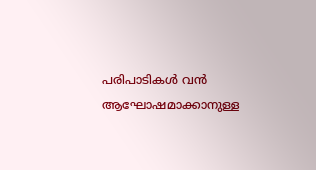പരിപാടികൾ വൻ ആഘോഷമാക്കാനുള്ള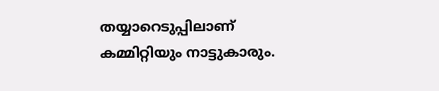തയ്യാറെടുപ്പിലാണ് കമ്മിറ്റിയും നാട്ടുകാരും.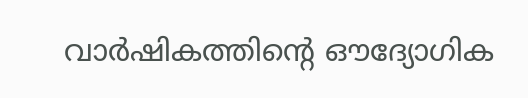വാർഷികത്തിന്റെ ഔദ്യോഗിക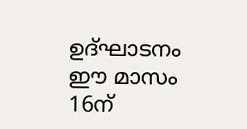ഉദ്ഘാടനം ഈ മാസം 16ന്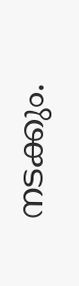നടക്കും.